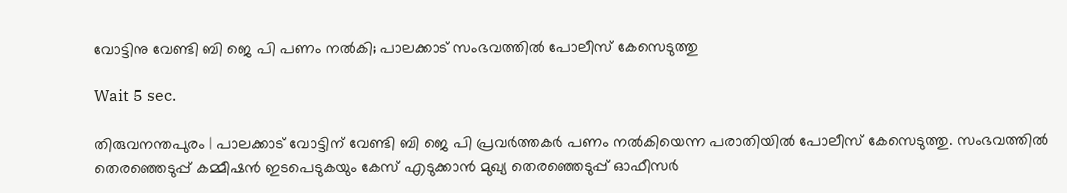വോട്ടിനു വേണ്ടി ബി ജെ പി പണം നല്‍കി; പാലക്കാട് സംഭവത്തില്‍ പോലീസ് കേസെടുത്തു

Wait 5 sec.

തിരുവനന്തപുരം | പാലക്കാട് വോട്ടിന് വേണ്ടി ബി ജെ പി പ്രവര്‍ത്തകര്‍ പണം നല്‍കിയെന്ന പരാതിയില്‍ പോലീസ് കേസെടുത്തു. സംഭവത്തില്‍ തെരഞ്ഞെടുപ്പ് കമ്മീഷന്‍ ഇടപെടുകയും കേസ് എടുക്കാന്‍ മുഖ്യ തെരഞ്ഞെടുപ്പ് ഓഫീസര്‍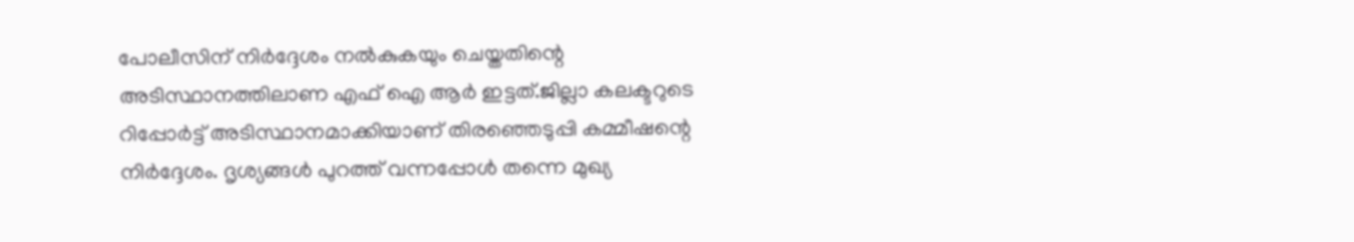പോലീസിന് നിര്‍ദ്ദേശം നല്‍കുകയും ചെയ്തതിന്റെ അടിസ്ഥാനത്തിലാണ എഫ് ഐ ആര്‍ ഇട്ടത്.ജില്ലാ കലക്ടറുടെ റിപ്പോര്‍ട്ട് അടിസ്ഥാനമാക്കിയാണ് തിരഞ്ഞെടുപ്പി കമ്മീഷന്റെ നിര്‍ദ്ദേശം. ദൃശ്യങ്ങള്‍ പുറത്ത് വന്നപ്പോള്‍ തന്നെ മുഖ്യ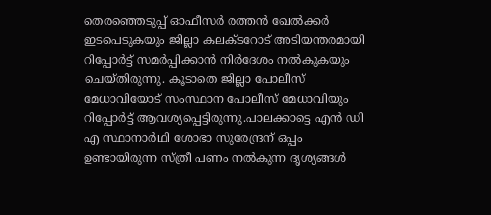തെരഞ്ഞെടുപ്പ് ഓഫീസര്‍ രത്തന്‍ ഖേല്‍ക്കര്‍ ഇടപെടുകയും ജില്ലാ കലക്ടറോട് അടിയന്തരമായി റിപ്പോര്‍ട്ട് സമര്‍പ്പിക്കാന്‍ നിര്‍ദേശം നല്‍കുകയും ചെയ്തിരുന്നു. കൂടാതെ ജില്ലാ പോലീസ് മേധാവിയോട് സംസ്ഥാന പോലീസ് മേധാവിയും റിപ്പോര്‍ട്ട് ആവശ്യപ്പെട്ടിരുന്നു.പാലക്കാട്ടെ എന്‍ ഡി എ സ്ഥാനാര്‍ഥി ശോഭാ സുരേന്ദ്രന് ഒപ്പം ഉണ്ടായിരുന്ന സ്ത്രീ പണം നല്‍കുന്ന ദൃശ്യങ്ങള്‍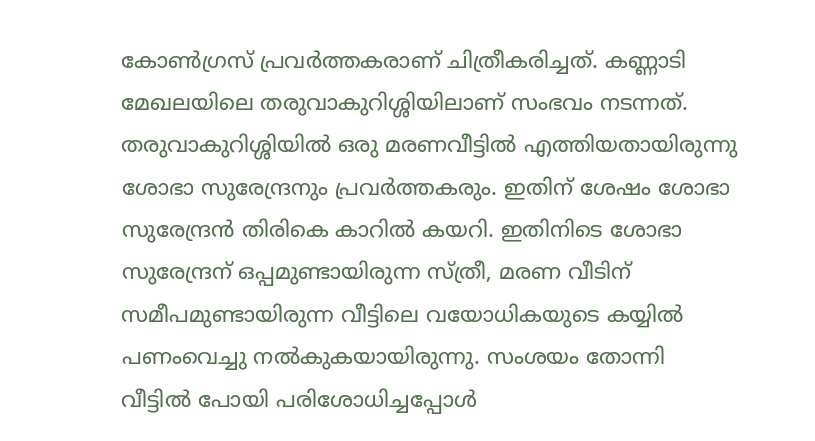കോണ്‍ഗ്രസ് പ്രവര്‍ത്തകരാണ് ചിത്രീകരിച്ചത്. കണ്ണാടി മേഖലയിലെ തരുവാകുറിശ്ശിയിലാണ് സംഭവം നടന്നത്. തരുവാകുറിശ്ശിയില്‍ ഒരു മരണവീട്ടില്‍ എത്തിയതായിരുന്നു ശോഭാ സുരേന്ദ്രനും പ്രവര്‍ത്തകരും. ഇതിന് ശേഷം ശോഭാ സുരേന്ദ്രന്‍ തിരികെ കാറില്‍ കയറി. ഇതിനിടെ ശോഭാ സുരേന്ദ്രന് ഒപ്പമുണ്ടായിരുന്ന സ്ത്രീ, മരണ വീടിന് സമീപമുണ്ടായിരുന്ന വീട്ടിലെ വയോധികയുടെ കയ്യില്‍ പണംവെച്ചു നല്‍കുകയായിരുന്നു. സംശയം തോന്നി വീട്ടില്‍ പോയി പരിശോധിച്ചപ്പോള്‍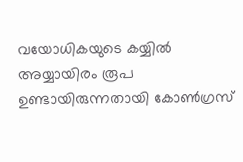വയോധികയുടെ കയ്യില്‍ അയ്യായിരം രൂപ ഉണ്ടായിരുന്നതായി കോണ്‍ഗ്രസ്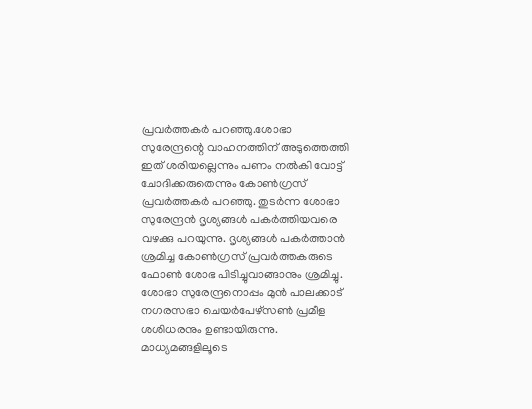പ്രവര്‍ത്തകര്‍ പറഞ്ഞു.ശോഭാ സുരേന്ദ്രന്റെ വാഹനത്തിന് അടുത്തെത്തി ഇത് ശരിയല്ലെന്നും പണം നല്‍കി വോട്ട് ചോദിക്കരുതെന്നും കോണ്‍ഗ്രസ് പ്രവര്‍ത്തകര്‍ പറഞ്ഞു. തുടര്‍ന്ന ശോഭാ സുരേന്ദ്രന്‍ ദൃശ്യങ്ങള്‍ പകര്‍ത്തിയവരെ വഴക്കു പറയുന്നു. ദൃശ്യങ്ങള്‍ പകര്‍ത്താന്‍ ശ്രമിച്ച കോണ്‍ഗ്രസ് പ്രവര്‍ത്തകരുടെ ഫോണ്‍ ശോഭ പിടിച്ചുവാങ്ങാനും ശ്രമിച്ചു. ശോഭാ സുരേന്ദ്രനൊപ്പം മുന്‍ പാലക്കാട് നഗരസഭാ ചെയര്‍പേഴ്‌സണ്‍ പ്രമീള ശശിധരനും ഉണ്ടായിരുന്നു. മാധ്യമങ്ങളിലൂടെ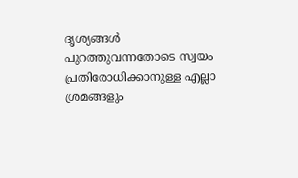ദൃശ്യങ്ങള്‍ പുറത്തുവന്നതോടെ സ്വയം പ്രതിരോധിക്കാനുള്ള എല്ലാ ശ്രമങ്ങളും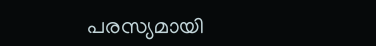പരസ്യമായി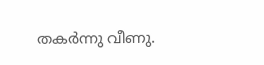തകര്‍ന്നു വീണു.